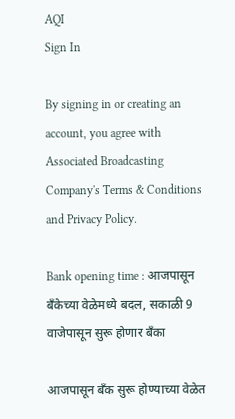AQI
Sign In

By signing in or creating an account, you agree with Associated Broadcasting Company's Terms & Conditions and Privacy Policy.

Bank opening time : आजपासून बँकेच्या वेळेमध्ये बदल, सकाळी 9 वाजेपासून सुरू होणार बँका

आजपासून बँक सुरू होण्याच्या वेळेत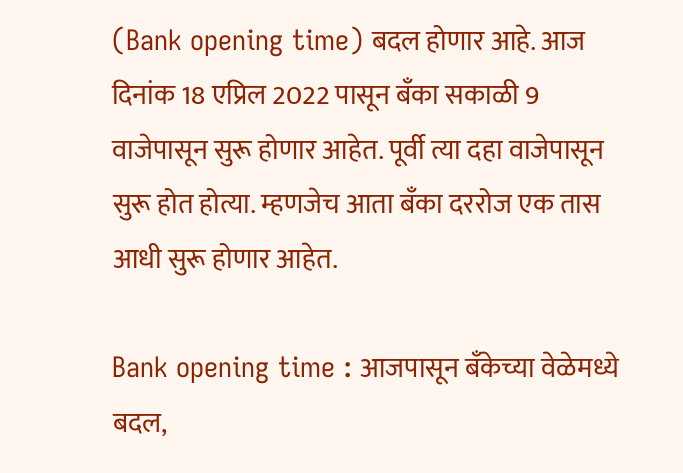(Bank opening time) बदल होणार आहे. आज दिनांक 18 एप्रिल 2022 पासून बँका सकाळी 9 वाजेपासून सुरू होणार आहेत. पूर्वी त्या दहा वाजेपासून सुरू होत होत्या. म्हणजेच आता बँका दररोज एक तास आधी सुरू होणार आहेत.

Bank opening time : आजपासून बँकेच्या वेळेमध्ये बदल,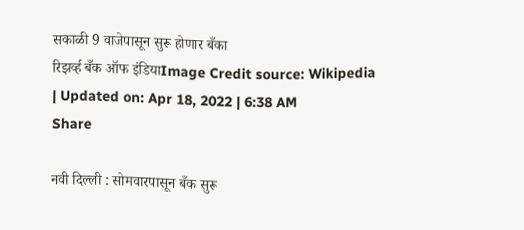सकाळी 9 वाजेपासून सुरू होणार बँका
रिझर्व्ह बँक ऑफ इंडियाImage Credit source: Wikipedia
| Updated on: Apr 18, 2022 | 6:38 AM
Share

नवी दिल्ली : सोमवारपासून बँक सुरू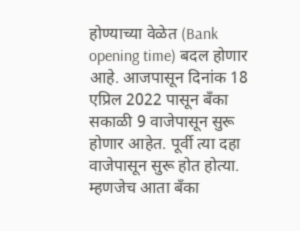होण्याच्या वेळेत (Bank opening time) बदल होणार आहे. आजपासून दिनांक 18 एप्रिल 2022 पासून बँका सकाळी 9 वाजेपासून सुरू होणार आहेत. पूर्वी त्या दहा वाजेपासून सुरू होत होत्या. म्हणजेच आता बँका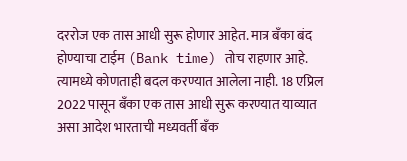दररोज एक तास आधी सुरू होणार आहेत. मात्र बँका बंद होण्याचा टाईम (Bank time) तोच राहणार आहे. त्यामध्ये कोणताही बदल करण्यात आलेला नाही. 18 एप्रिल 2022 पासून बँका एक तास आधी सुरू करण्यात याव्यात असा आदेश भारताची मध्यवर्ती बँक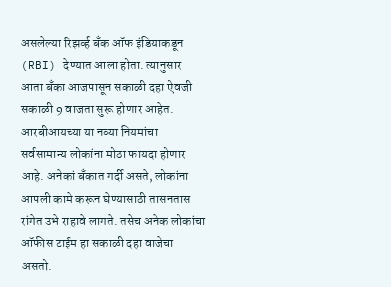असलेल्या रिझर्व्ह बँक ऑफ इंडियाकडून (RBI) देण्यात आला होता. त्यानुसार आता बँका आजपासून सकाळी दहा ऐवजी सकाळी 9 वाजता सुरू होणार आहेत. आरबीआयच्या या नव्या नियमांचा सर्वसामान्य लोकांना मोठा फायदा होणार आहे. अनेकां बँकात गर्दी असते, लोकांना आपली कामे करून घेण्यासाठी तासनतास रांगेत उभे राहावे लागते. तसेच अनेक लोकांचा ऑफीस टाईम हा सकाळी दहा वाजेचा असतो.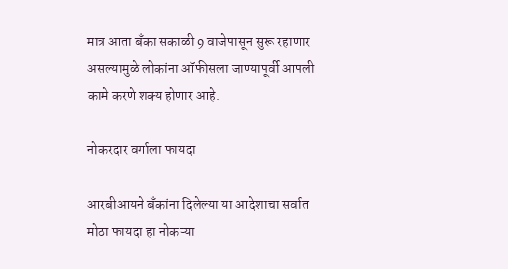मात्र आता बँका सकाळी 9 वाजेपासून सुरू रहाणार असल्यामुळे लोकांना ऑफीसला जाण्यापूर्वी आपली कामे करणे शक्य होणार आहे.

नोकरदार वर्गाला फायदा

आरबीआयने बँकांना दिलेल्या या आदेशाचा सर्वात मोठा फायदा हा नोकऱ्या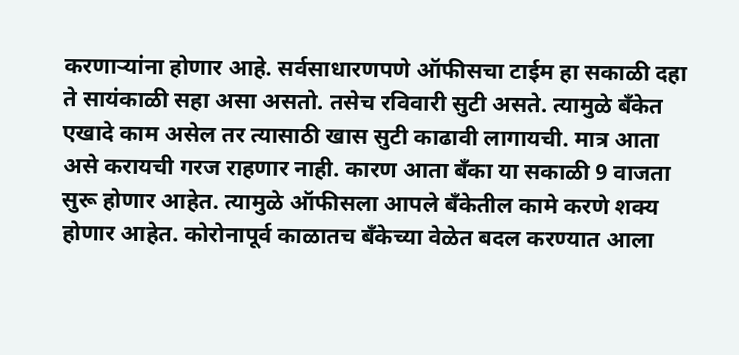करणाऱ्यांना होणार आहे. सर्वसाधारणपणे ऑफीसचा टाईम हा सकाळी दहा ते सायंकाळी सहा असा असतो. तसेच रविवारी सुटी असते. त्यामुळे बँकेत एखादे काम असेल तर त्यासाठी खास सुटी काढावी लागायची. मात्र आता असे करायची गरज राहणार नाही. कारण आता बँका या सकाळी 9 वाजता सुरू होणार आहेत. त्यामुळे ऑफीसला आपले बँकेतील कामे करणे शक्य होणार आहेत. कोरोनापूर्व काळातच बँकेच्या वेळेत बदल करण्यात आला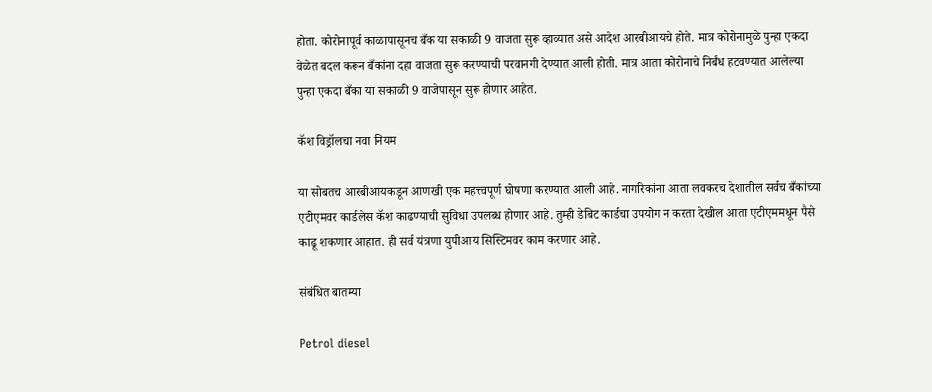होता. कोरोनापूर्व काळापासूनच बँक या सकाळी 9 वाजता सुरू व्हाव्यात असे आदेश आरबीआयचे होते. मात्र कोरोनामुळे पुन्हा एकदा वेळेत बदल करून बँकांना दहा वाजता सुरू करण्याची परवानगी देण्यात आली होती. मात्र आता कोरोनाचे निर्बंध हटवण्यात आलेल्या पुन्हा एकदा बँका या सकाळी 9 वाजेपासून सुरू होणार आहेत.

कॅश विड्रॉलचा नवा नियम

या सोबतच आरबीआयकडून आणखी एक महत्त्वपूर्ण घोषणा करण्यात आली आहे. नागरिकांना आता लवकरच देशातील सर्वच बँकांच्या एटीएमवर कार्डलेस कॅश काढण्याची सुविधा उपलब्ध होणार आहे. तुम्ही डेबिट कार्डचा उपयोग न करता देखील आता एटीएममधून पैसे काढू शकणार आहात. ही सर्व यंत्रणा युपीआय सिस्टिमवर काम करणार आहे.

संबंधित बातम्या

Petrol diesel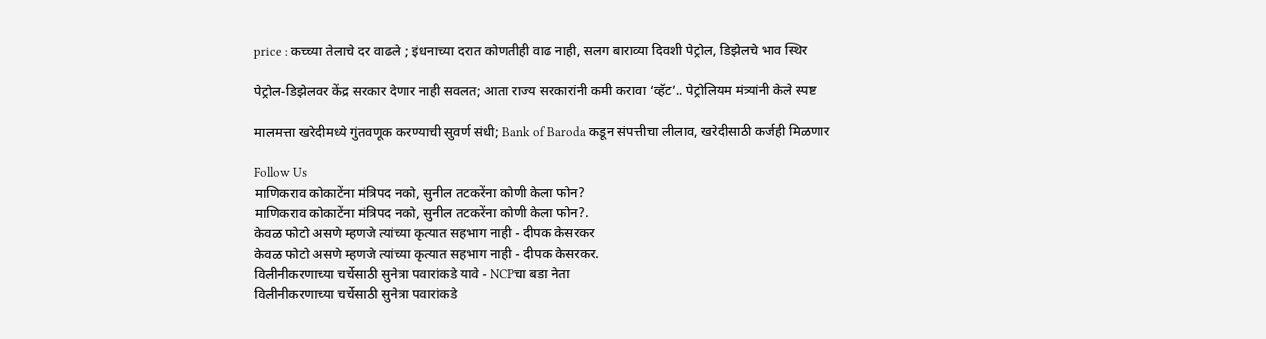price : कच्च्या तेलाचे दर वाढले ; इंधनाच्या दरात कोणतीही वाढ नाही, सलग बाराव्या दिवशी पेट्रोल, डिझेलचे भाव स्थिर

पेट्रोल-डिझेलवर केंद्र सरकार देणार नाही सवलत; आता राज्य सरकारांनी कमी करावा ‘व्हॅट’.. पेट्रोलियम मंत्र्यांनी केले स्पष्ट

मालमत्ता खरेदीमध्ये गुंतवणूक करण्याची सुवर्ण संधी; Bank of Baroda कडून संपत्तीचा लीलाव, खरेदीसाठी कर्जही मिळणार

Follow Us
माणिकराव कोकाटेंना मंत्रिपद नको, सुनील तटकरेंना कोणी केला फोन?
माणिकराव कोकाटेंना मंत्रिपद नको, सुनील तटकरेंना कोणी केला फोन?.
केवळ फोटो असणे म्हणजे त्यांच्या कृत्यात सहभाग नाही - दीपक केसरकर
केवळ फोटो असणे म्हणजे त्यांच्या कृत्यात सहभाग नाही - दीपक केसरकर.
विलीनीकरणाच्या चर्चेसाठी सुनेत्रा पवारांकडे यावे - NCPचा बडा नेता
विलीनीकरणाच्या चर्चेसाठी सुनेत्रा पवारांकडे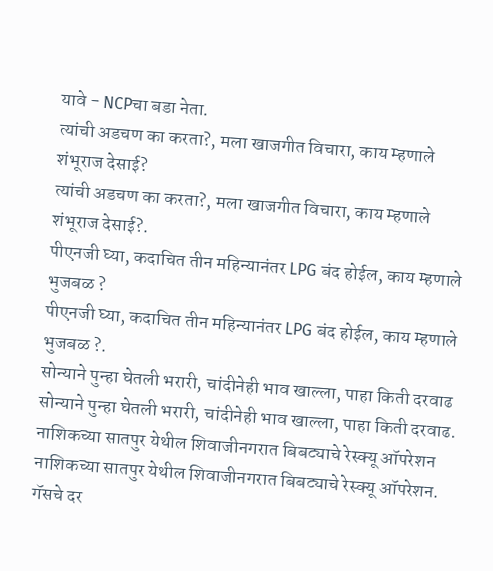यावे - NCPचा बडा नेता.
त्यांची अडचण का करता?, मला खाजगीत विचारा, काय म्हणाले शंभूराज देसाई?
त्यांची अडचण का करता?, मला खाजगीत विचारा, काय म्हणाले शंभूराज देसाई?.
पीएनजी घ्या, कदाचित तीन महिन्यानंतर LPG बंद होईल, काय म्हणाले भुजबळ ?
पीएनजी घ्या, कदाचित तीन महिन्यानंतर LPG बंद होईल, काय म्हणाले भुजबळ ?.
सोन्याने पुन्हा घेतली भरारी, चांदीनेही भाव खाल्ला, पाहा किती दरवाढ
सोन्याने पुन्हा घेतली भरारी, चांदीनेही भाव खाल्ला, पाहा किती दरवाढ.
नाशिकच्या सातपुर येथील शिवाजीनगरात बिबट्याचे रेस्क्यू ऑपरेशन
नाशिकच्या सातपुर येथील शिवाजीनगरात बिबट्याचे रेस्क्यू ऑपरेशन.
गॅसचे दर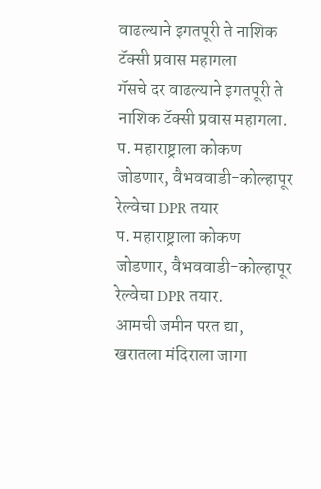वाढल्याने इगतपूरी ते नाशिक टॅक्सी प्रवास महागला
गॅसचे दर वाढल्याने इगतपूरी ते नाशिक टॅक्सी प्रवास महागला.
प. महाराष्ट्राला कोकण जोडणार, वैभववाडी-कोल्हापूर रेल्वेचा DPR तयार
प. महाराष्ट्राला कोकण जोडणार, वैभववाडी-कोल्हापूर रेल्वेचा DPR तयार.
आमची जमीन परत द्या, खरातला मंदिराला जागा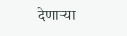देणाऱ्या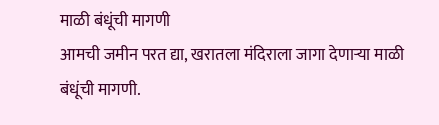माळी बंधूंची मागणी
आमची जमीन परत द्या, खरातला मंदिराला जागा देणाऱ्या माळी बंधूंची मागणी.